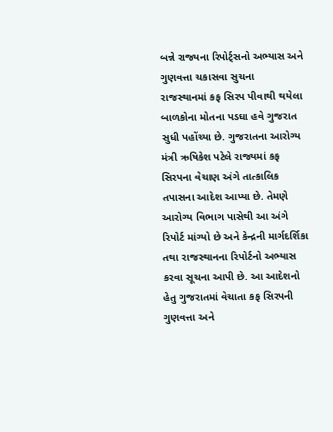બન્ને રાજ્યના રિપોર્ટ્સનો અભ્યાસ અને ગુણવત્તા ચકાસવા સુચના
રાજસ્થાનમાં કફ સિરપ પીવાથી થયેલા બાળકોના મોતના પડઘા હવે ગુજરાત સુધી પહોંચ્યા છે. ગુજરાતના આરોગ્ય મંત્રી ઋષિકેશ પટેલે રાજ્યમાં કફ સિરપના વેચાણ અંગે તાત્કાલિક તપાસના આદેશ આપ્યા છે. તેમણે આરોગ્ય વિભાગ પાસેથી આ અંગે રિપોર્ટ માંગ્યો છે અને કેન્દ્રની માર્ગદર્શિકા તથા રાજસ્થાનના રિપોર્ટનો અભ્યાસ કરવા સૂચના આપી છે. આ આદેશનો હેતુ ગુજરાતમાં વેચાતા કફ સિરપની ગુણવત્તા અને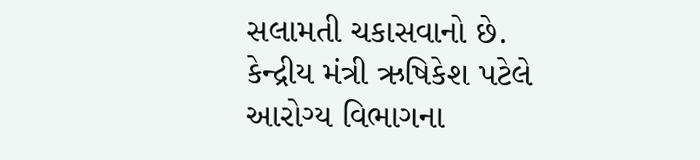સલામતી ચકાસવાનો છે.
કેન્દ્રીય મંત્રી ઋષિકેશ પટેલે આરોગ્ય વિભાગના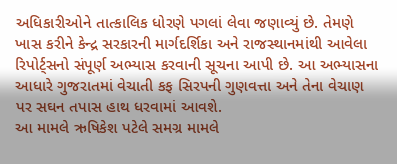અધિકારીઓને તાત્કાલિક ધોરણે પગલાં લેવા જણાવ્યું છે. તેમણે ખાસ કરીને કેન્દ્ર સરકારની માર્ગદર્શિકા અને રાજસ્થાનમાંથી આવેલા રિપોર્ટ્સનો સંપૂર્ણ અભ્યાસ કરવાની સૂચના આપી છે. આ અભ્યાસના આધારે ગુજરાતમાં વેચાતી કફ સિરપની ગુણવત્તા અને તેના વેચાણ પર સઘન તપાસ હાથ ધરવામાં આવશે.
આ મામલે ઋષિકેશ પટેલે સમગ્ર મામલે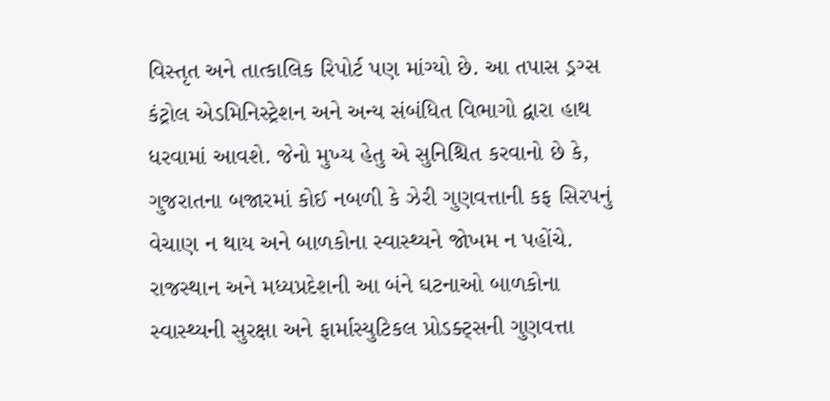વિસ્તૃત અને તાત્કાલિક રિપોર્ટ પણ માંગ્યો છે. આ તપાસ ડ્રગ્સ કંટ્રોલ એડમિનિસ્ટ્રેશન અને અન્ય સંબંધિત વિભાગો દ્વારા હાથ ધરવામાં આવશે. જેનો મુખ્ય હેતુ એ સુનિશ્ચિત કરવાનો છે કે, ગુજરાતના બજારમાં કોઈ નબળી કે ઝેરી ગુણવત્તાની કફ સિરપનું વેચાણ ન થાય અને બાળકોના સ્વાસ્થ્યને જોખમ ન પહોંચે.
રાજસ્થાન અને મધ્યપ્રદેશની આ બંને ઘટનાઓ બાળકોના સ્વાસ્થ્યની સુરક્ષા અને ફાર્માસ્યુટિકલ પ્રોડક્ટ્સની ગુણવત્તા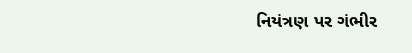નિયંત્રણ પર ગંભીર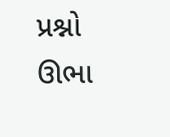પ્રશ્નો ઊભા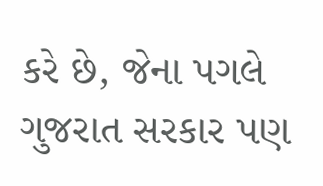કરે છે, જેના પગલે ગુજરાત સરકાર પણ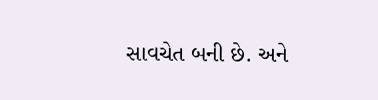સાવચેત બની છે. અને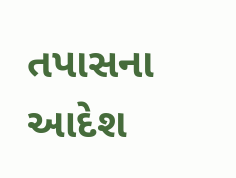તપાસના આદેશ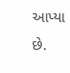આપ્યા છે.